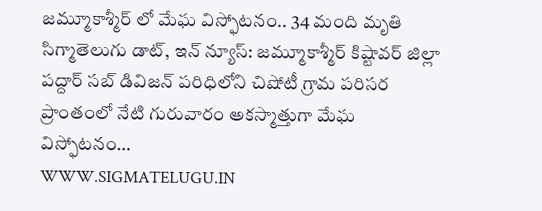జమ్మూకాశ్మీర్ లో మేఘ విస్ఫోటనం.. 34 మంది మృతి
సిగ్మాతెలుగు డాట్, ఇన్ న్యూస్: జమ్మూకాశ్మీర్ కిష్టావర్ జిల్లా పద్దార్ సబ్ డివిజన్ పరిధిలోని చిషోటీ గ్రామ పరిసర ప్రాంతంలో నేటి గురువారం అకస్మాత్తుగా మేఘ విస్ఫోటనం…
WWW.SIGMATELUGU.IN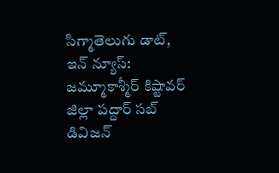సిగ్మాతెలుగు డాట్, ఇన్ న్యూస్: జమ్మూకాశ్మీర్ కిష్టావర్ జిల్లా పద్దార్ సబ్ డివిజన్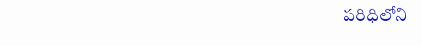పరిధిలోని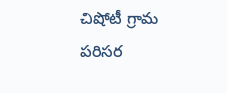చిషోటీ గ్రామ పరిసర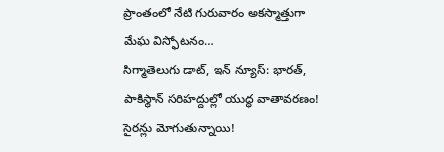ప్రాంతంలో నేటి గురువారం అకస్మాత్తుగా మేఘ విస్ఫోటనం…
సిగ్మాతెలుగు డాట్, ఇన్ న్యూస్: భారత్, పాకిస్థాన్ సరిహద్దుల్లో యుద్ధ వాతావరణం! సైరన్లు మోగుతున్నాయి!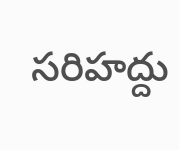సరిహద్దు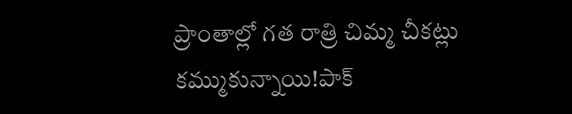ప్రాంతాల్లో గత రాత్రి చిమ్మ చీకట్లు కమ్ముకున్నాయి!పాక్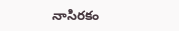నాసిరకం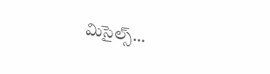మిసైల్స్…